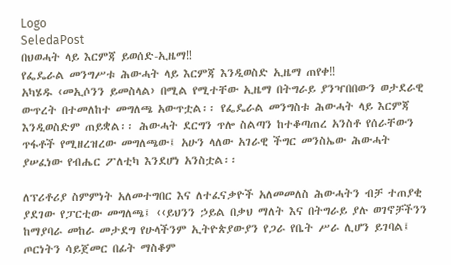Logo
SeledaPost
በህወሓት ላይ እርምጃ ይወሰድ-ኢዜማ‼
የፌዴራል መንግሥቱ ሕውሓት ላይ እርምጃ እንዲወስድ ኢዜማ ጠየቀ‼
አካሄዱ ‹መኢሶንን ይመስላል› በሚል የሚተቸው ኢዜማ በትግራይ ያንዣበበውን ወታደራዊ ውጥረት በተመለከተ መግለጫ አውጥቷል፡፡ የፌዴራል መንግስቱ ሕውሓት ላይ እርምጃ እንዲወስድም ጠይቋል፡፡ ሕውሓት ደርግን ጥሎ ስልጣን ከተቆጣጠረ አንስቶ የሰራቸውን ጥፋቶች የሚዘረዝረው መግለጫው፤ አሁን ላለው አገራዊ ችግር መንስኤው ሕውሓት ያሠፈነው የብሔር ፖለቲካ እንደሆነ አንስቷል፡፡

ለፕሪቶሪያ ስምምነት አለመተግበር እና ለተፈናቃዮች አለመመለስ ሕውሓትን ብቻ ተጠያቂ ያደገው የፓርቲው መግለጫ፤ ‹‹ይህንን ኃይል በቃህ ማለት እና በትግራይ ያሉ ወገኖቻችንን ከማያባራ መከራ መታደግ የሁላችንም ኢትዮጵያውያን የጋራ የቤት ሥራ ሊሆን ይገባል፤ ጦርነትን ሳይጀመር በፊት ማስቆም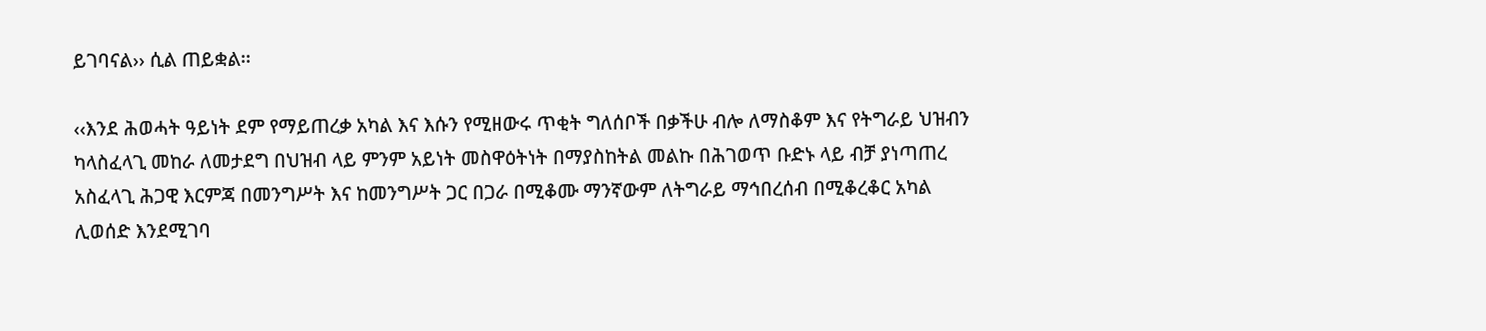ይገባናል›› ሲል ጠይቋል፡፡

‹‹እንደ ሕወሓት ዓይነት ደም የማይጠረቃ አካል እና እሱን የሚዘውሩ ጥቂት ግለሰቦች በቃችሁ ብሎ ለማስቆም እና የትግራይ ህዝብን ካላስፈላጊ መከራ ለመታደግ በህዝብ ላይ ምንም አይነት መስዋዕትነት በማያስከትል መልኩ በሕገወጥ ቡድኑ ላይ ብቻ ያነጣጠረ አስፈላጊ ሕጋዊ እርምጃ በመንግሥት እና ከመንግሥት ጋር በጋራ በሚቆሙ ማንኛውም ለትግራይ ማኅበረሰብ በሚቆረቆር አካል ሊወሰድ እንደሚገባ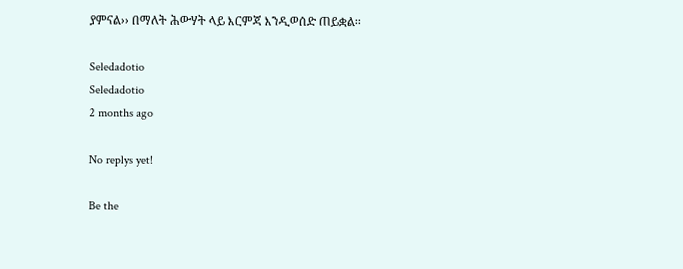ያምናል›› በማለት ሕውሃት ላይ እርምጃ እንዲወሰድ ጠይቋል፡፡

Seledadotio
Seledadotio
2 months ago

No replys yet!

Be the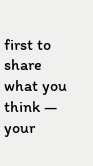first to share what you think — your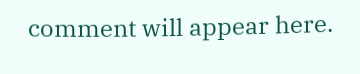comment will appear here.